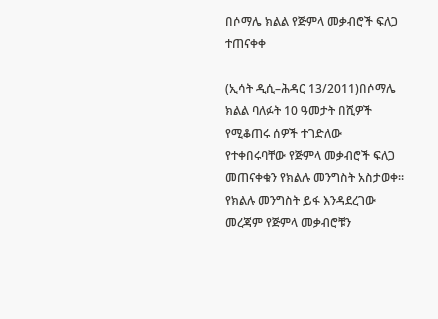በሶማሌ ክልል የጅምላ መቃብሮች ፍለጋ ተጠናቀቀ

(ኢሳት ዲሲ–ሕዳር 13/2011)በሶማሌ ክልል ባለፉት 10 ዓመታት በሺዎች የሚቆጠሩ ሰዎች ተገድለው የተቀበሩባቸው የጅምላ መቃብሮች ፍለጋ መጠናቀቁን የክልሉ መንግስት አስታወቀ። የክልሉ መንግስት ይፋ እንዳደረገው መረጃም የጅምላ መቃብሮቹን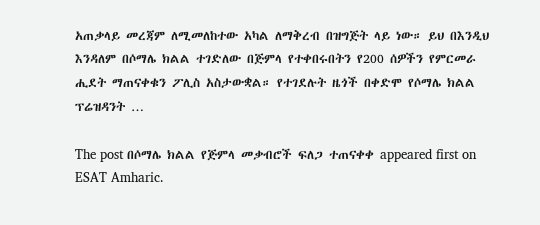አጠቃላይ መረጃም ለሚመለከተው አካል ለማቅረብ በዝግጅት ላይ ነው። ይህ በእንዲህ እንዳለም በሶማሌ ክልል ተገድለው በጅምላ የተቀበሩበትን የ200 ሰዎችን የምርመራ ሒደት ማጠናቀቁን ፖሊስ አስታውቋል። የተገደሉት ዜጎች በቀድሞ የሶማሌ ክልል ፕሬዝዳንት …

The post በሶማሌ ክልል የጅምላ መቃብሮች ፍለጋ ተጠናቀቀ appeared first on ESAT Amharic.